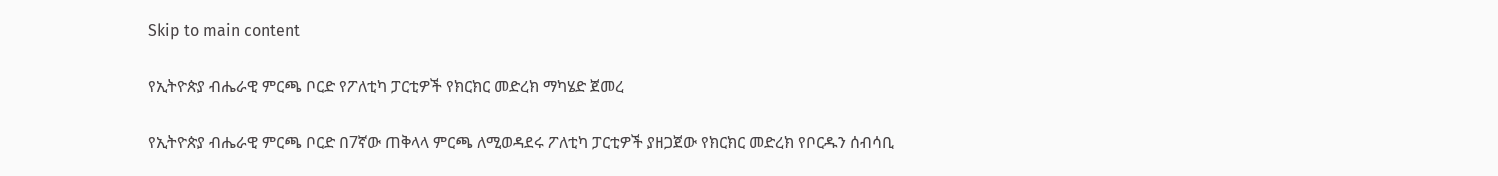Skip to main content

የኢትዮጵያ ብሔራዊ ምርጫ ቦርድ የፖለቲካ ፓርቲዎች የክርክር መድረክ ማካሄድ ጀመረ

የኢትዮጵያ ብሔራዊ ምርጫ ቦርድ በ7ኛው ጠቅላላ ምርጫ ለሚወዳደሩ ፖለቲካ ፓርቲዎች ያዘጋጀው የክርክር መድረክ የቦርዱን ሰብሳቢ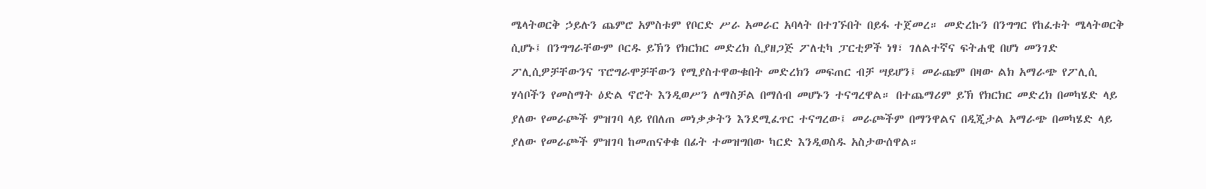ሜላትወርቅ ኃይሉን ጨምሮ አምስቱም የቦርድ ሥራ አመራር አባላት በተገኙበት በይፋ ተጀመረ። መድረኩን በንግግር የከፈቱት ሜላትወርቅ ሲሆኑ፤ በንግግራቸውም ቦርዱ ይኽን የክርክር መድረክ ሲያዘጋጅ ፖለቲካ ፓርቲዎች ነፃ፣ ገለልተኛና ፍትሐዊ በሆነ መንገድ ፖሊሲዎቻቸውንና ፕሮግራሞቻቸውን የሚያስተዋውቁበት መድረክን መፍጠር ብቻ ሣይሆን፤ መራጩም በዛው ልክ አማራጭ የፖሊሲ ሃሳቦችን የመስማት ዕድል ኖሮት እንዲወሥን ለማስቻል በማሰብ መሆኑን ተናግረዋል። በተጨማሪም ይኽ የክርክር መድረክ በመካሄድ ላይ ያለው የመራጮች ምዝገባ ላይ የበለጠ መነቃቃትን እንደሚፈጥር ተናግረው፤ መራጮችም በማንዋልና በዲጂታል አማራጭ በመካሄድ ላይ ያለው የመራጮች ምዝገባ ከመጠናቀቁ በፊት ተመዝግበው ካርድ እንዲወስዱ አስታውሰዋል።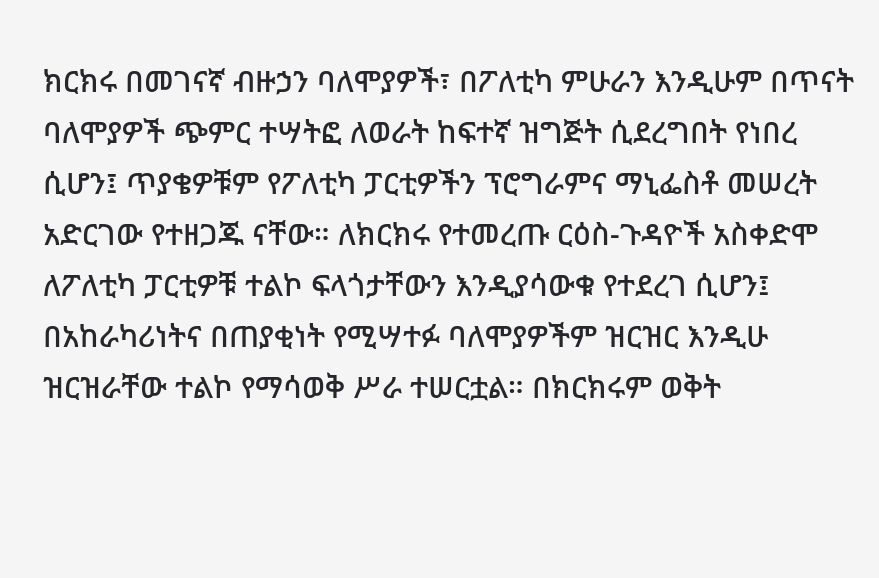ክርክሩ በመገናኛ ብዙኃን ባለሞያዎች፣ በፖለቲካ ምሁራን እንዲሁም በጥናት ባለሞያዎች ጭምር ተሣትፎ ለወራት ከፍተኛ ዝግጅት ሲደረግበት የነበረ ሲሆን፤ ጥያቄዎቹም የፖለቲካ ፓርቲዎችን ፕሮግራምና ማኒፌስቶ መሠረት አድርገው የተዘጋጁ ናቸው። ለክርክሩ የተመረጡ ርዕስ-ጉዳዮች አስቀድሞ ለፖለቲካ ፓርቲዎቹ ተልኮ ፍላጎታቸውን እንዲያሳውቁ የተደረገ ሲሆን፤ በአከራካሪነትና በጠያቂነት የሚሣተፉ ባለሞያዎችም ዝርዝር እንዲሁ ዝርዝራቸው ተልኮ የማሳወቅ ሥራ ተሠርቷል። በክርክሩም ወቅት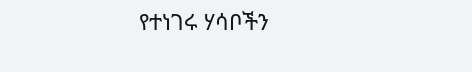የተነገሩ ሃሳቦችን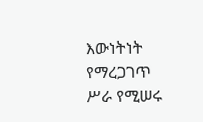እውነትነት የማረጋገጥ ሥራ የሚሠሩ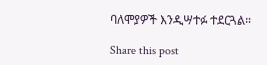ባለሞያዎች እንዲሣተፉ ተደርጓል።

Share this post